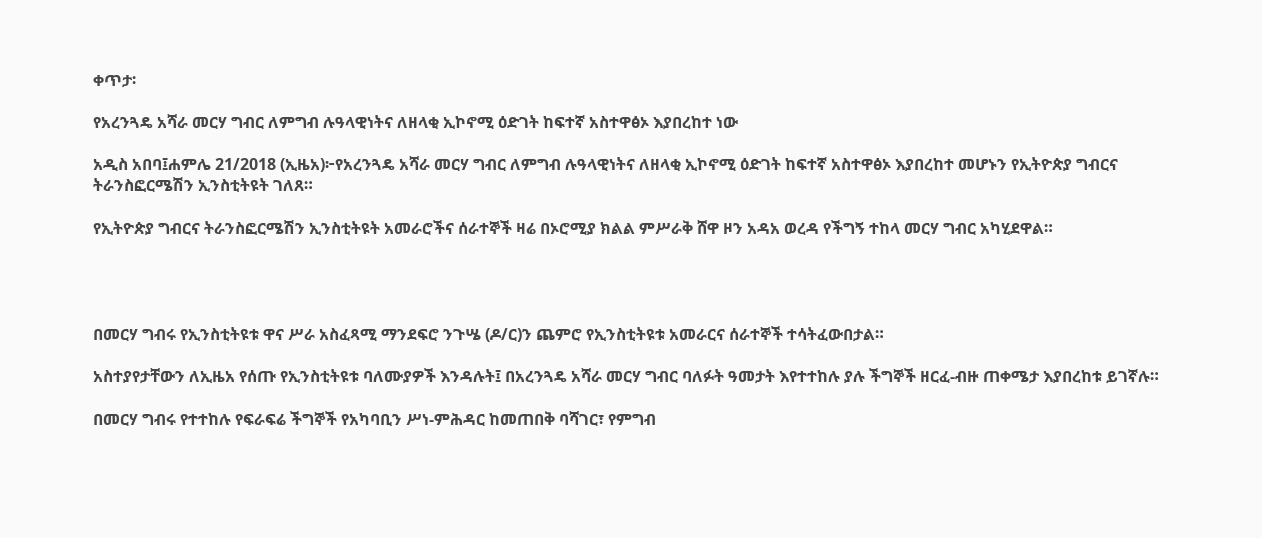ቀጥታ፡

የአረንጓዴ አሻራ መርሃ ግብር ለምግብ ሉዓላዊነትና ለዘላቂ ኢኮኖሚ ዕድገት ከፍተኛ አስተዋፅኦ እያበረከተ ነው

አዲስ አበባ፤ሐምሌ 21/2018 (ኢዜአ)፦የአረንጓዴ አሻራ መርሃ ግብር ለምግብ ሉዓላዊነትና ለዘላቂ ኢኮኖሚ ዕድገት ከፍተኛ አስተዋፅኦ እያበረከተ መሆኑን የኢትዮጵያ ግብርና ትራንስፎርሜሽን ኢንስቲትዩት ገለጸ።

የኢትዮጵያ ግብርና ትራንስፎርሜሽን ኢንስቲትዩት አመራሮችና ሰራተኞች ዛሬ በኦሮሚያ ክልል ምሥራቅ ሸዋ ዞን አዳአ ወረዳ የችግኝ ተከላ መርሃ ግብር አካሂደዋል።




በመርሃ ግብሩ የኢንስቲትዩቱ ዋና ሥራ አስፈጻሚ ማንደፍሮ ንጉሤ (ዶ/ር)ን ጨምሮ የኢንስቲትዩቱ አመራርና ሰራተኞች ተሳትፈውበታል።

አስተያየታቸውን ለኢዜአ የሰጡ የኢንስቲትዩቱ ባለሙያዎች እንዳሉት፤ በአረንጓዴ አሻራ መርሃ ግብር ባለፉት ዓመታት እየተተከሉ ያሉ ችግኞች ዘርፈ-ብዙ ጠቀሜታ እያበረከቱ ይገኛሉ።

በመርሃ ግብሩ የተተከሉ የፍራፍሬ ችግኞች የአካባቢን ሥነ-ምሕዳር ከመጠበቅ ባሻገር፣ የምግብ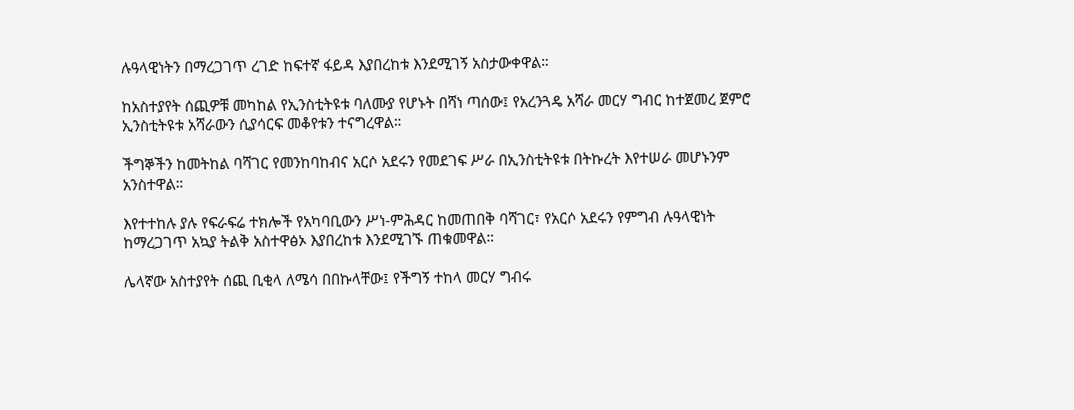ሉዓላዊነትን በማረጋገጥ ረገድ ከፍተኛ ፋይዳ እያበረከቱ እንደሚገኝ አስታውቀዋል።

ከአስተያየት ሰጪዎቹ መካከል የኢንስቲትዩቱ ባለሙያ የሆኑት በሻነ ጣሰው፤ የአረንጓዴ አሻራ መርሃ ግብር ከተጀመረ ጀምሮ ኢንስቲትዩቱ አሻራውን ሲያሳርፍ መቆየቱን ተናግረዋል።

ችግኞችን ከመትከል ባሻገር የመንከባከብና አርሶ አደሩን የመደገፍ ሥራ በኢንስቲትዩቱ በትኩረት እየተሠራ መሆኑንም አንስተዋል።

እየተተከሉ ያሉ የፍራፍሬ ተክሎች የአካባቢውን ሥነ-ምሕዳር ከመጠበቅ ባሻገር፣ የአርሶ አደሩን የምግብ ሉዓላዊነት ከማረጋገጥ አኳያ ትልቅ አስተዋፅኦ እያበረከቱ እንደሚገኙ ጠቁመዋል።

ሌላኛው አስተያየት ሰጪ ቢቂላ ለሜሳ በበኩላቸው፤ የችግኝ ተከላ መርሃ ግብሩ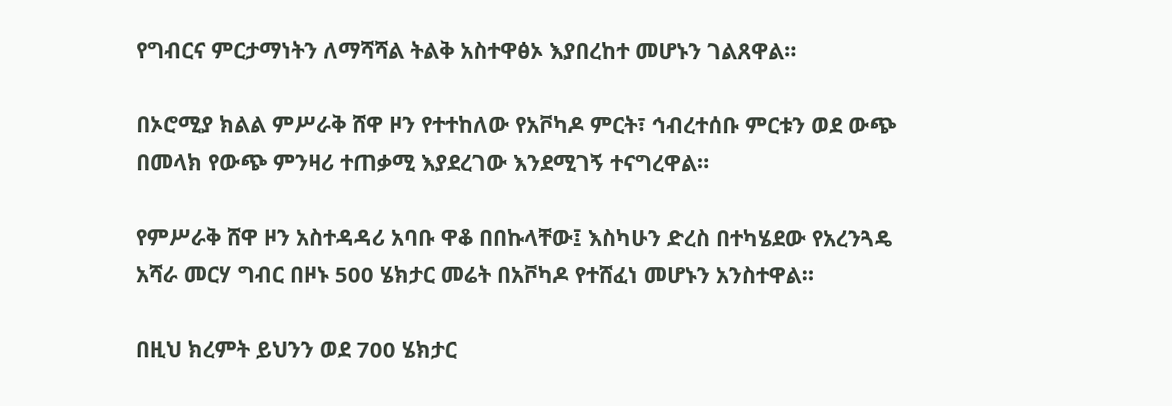የግብርና ምርታማነትን ለማሻሻል ትልቅ አስተዋፅኦ እያበረከተ መሆኑን ገልጸዋል።

በኦሮሚያ ክልል ምሥራቅ ሸዋ ዞን የተተከለው የአቮካዶ ምርት፣ ኅብረተሰቡ ምርቱን ወደ ውጭ በመላክ የውጭ ምንዛሪ ተጠቃሚ እያደረገው እንደሚገኝ ተናግረዋል።

የምሥራቅ ሸዋ ዞን አስተዳዳሪ አባቡ ዋቆ በበኩላቸው፤ እስካሁን ድረስ በተካሄደው የአረንጓዴ አሻራ መርሃ ግብር በዞኑ 500 ሄክታር መሬት በአቮካዶ የተሸፈነ መሆኑን አንስተዋል።

በዚህ ክረምት ይህንን ወደ 700 ሄክታር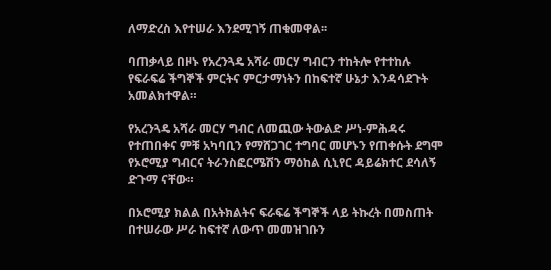ለማድረስ እየተሠራ እንደሚገኝ ጠቁመዋል፡፡

ባጠቃላይ በዞኑ የአረንጓዴ አሻራ መርሃ ግብርን ተከትሎ የተተከሉ የፍራፍሬ ችግኞች ምርትና ምርታማነትን በከፍተኛ ሁኔታ እንዳሳደጉት አመልክተዋል።

የአረንጓዴ አሻራ መርሃ ግብር ለመጪው ትውልድ ሥነ-ምሕዳሩ የተጠበቀና ምቹ አካባቢን የማሸጋገር ተግባር መሆኑን የጠቀሱት ደግሞ የኦሮሚያ ግብርና ትራንስፎርሜሽን ማዕከል ሲኒየር ዳይሬክተር ደሳለኝ ድጉማ ናቸው።

በኦሮሚያ ክልል በአትክልትና ፍራፍሬ ችግኞች ላይ ትኩረት በመስጠት በተሠራው ሥራ ከፍተኛ ለውጥ መመዝገቡን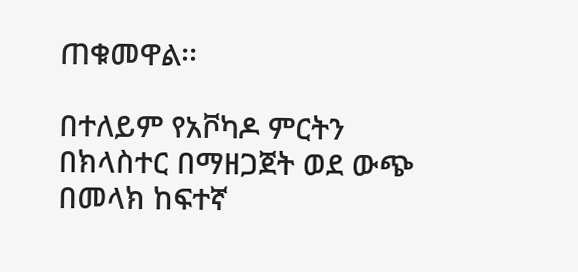ጠቁመዋል፡፡

በተለይም የአቮካዶ ምርትን በክላስተር በማዘጋጀት ወደ ውጭ በመላክ ከፍተኛ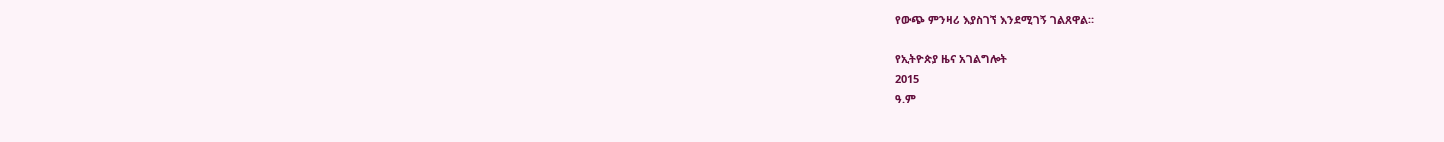የውጭ ምንዛሪ እያስገኘ እንደሚገኝ ገልጸዋል።

የኢትዮጵያ ዜና አገልግሎት
2015
ዓ.ም